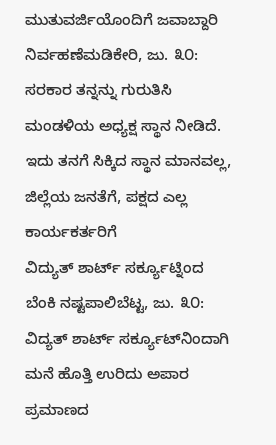ಮುತುವರ್ಜಿಯೊಂದಿಗೆ ಜವಾಬ್ದಾರಿ ನಿರ್ವಹಣೆಮಡಿಕೇರಿ, ಜು. ೩೦: ಸರಕಾರ ತನ್ನನ್ನು ಗುರುತಿಸಿ ಮಂಡಳಿಯ ಅಧ್ಯಕ್ಷ ಸ್ಥಾನ ನೀಡಿದೆ. ಇದು ತನಗೆ ಸಿಕ್ಕಿದ ಸ್ಥಾನ ಮಾನವಲ್ಲ, ಜಿಲ್ಲೆಯ ಜನತೆಗೆ, ಪಕ್ಷದ ಎಲ್ಲ ಕಾರ್ಯಕರ್ತರಿಗೆ
ವಿದ್ಯುತ್ ಶಾರ್ಟ್ ಸರ್ಕ್ಯೂಟ್ನಿಂದ ಬೆಂಕಿ ನಷ್ಟಪಾಲಿಬೆಟ್ಟ, ಜು. ೩೦: ವಿದ್ಯತ್ ಶಾರ್ಟ್ ಸರ್ಕ್ಯೂಟ್‌ನಿಂದಾಗಿ ಮನೆ ಹೊತ್ತಿ ಉರಿದು ಅಪಾರ ಪ್ರಮಾಣದ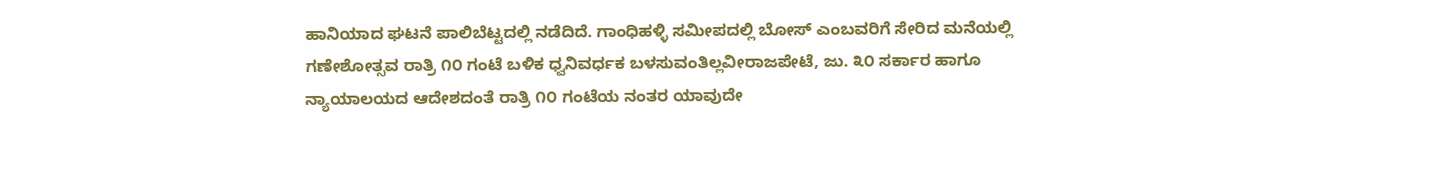ಹಾನಿಯಾದ ಘಟನೆ ಪಾಲಿಬೆಟ್ಟದಲ್ಲಿ ನಡೆದಿದೆ. ಗಾಂಧಿಹಳ್ಳಿ ಸಮೀಪದಲ್ಲಿ ಬೋಸ್ ಎಂಬವರಿಗೆ ಸೇರಿದ ಮನೆಯಲ್ಲಿ
ಗಣೇಶೋತ್ಸವ ರಾತ್ರಿ ೧೦ ಗಂಟೆ ಬಳಿಕ ಧ್ವನಿವರ್ಧಕ ಬಳಸುವಂತಿಲ್ಲವೀರಾಜಪೇಟೆ, ಜು. ೩೦ ಸರ್ಕಾರ ಹಾಗೂ ನ್ಯಾಯಾಲಯದ ಆದೇಶದಂತೆ ರಾತ್ರಿ ೧೦ ಗಂಟೆಯ ನಂತರ ಯಾವುದೇ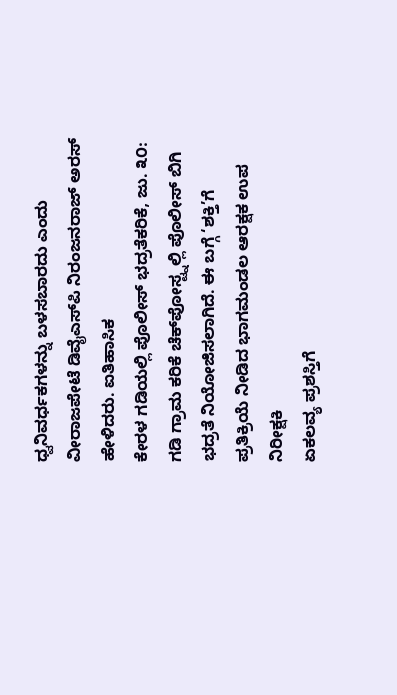ಧ್ವನಿವರ್ಧಕಗಳನ್ನು ಬಳಸಬಾರದು ಎಂದು ವೀರಾಜಪೇಟೆ ಡಿವೈಎಸ್‌ಪಿ ನಿರಂಜನರಾಜ್ ಅರಸ್ ಹೇಳಿದರು. ಐತಿಹಾಸಿಕ
ಕೇರಳ ಗಡಿಯಲ್ಲಿ ಪೊಲೀಸ್ ಭದ್ರತೆಕರಿಕೆ, ಜು. ೩೦: ಗಡಿ ಗ್ರಾಮ ಕರಿಕೆ ಚೆಕ್‌ಪೋಸ್ಟ್ನಲ್ಲಿ ಪೊಲೀಸ್ ಬಿಗಿ ಭದ್ರತೆ ನಿಯೋಜಿಸಲಾಗಿದೆ. ಈ ಬಗ್ಗೆ ‘ಶಕ್ತಿ’ಗೆ ಪ್ರತಿಕ್ರಿಯೆ ನೀಡಿದ ಭಾಗಮಂಡಲ ಆರಕ್ಷಕ ಉಪ ನಿರೀಕ್ಷಕಿ
ಏಕಲವ್ಯ ಪ್ರಶಸ್ತಿಗೆ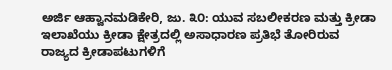ಅರ್ಜಿ ಆಹ್ವಾನಮಡಿಕೇರಿ, ಜು. ೩೦: ಯುವ ಸಬಲೀಕರಣ ಮತ್ತು ಕ್ರೀಡಾ ಇಲಾಖೆಯು ಕ್ರೀಡಾ ಕ್ಷೇತ್ರದಲ್ಲಿ ಅಸಾಧಾರಣ ಪ್ರತಿಭೆ ತೋರಿರುವ ರಾಜ್ಯದ ಕ್ರೀಡಾಪಟುಗಳಿಗೆ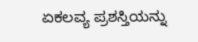ಏಕಲವ್ಯ ಪ್ರಶಸ್ತಿಯನ್ನು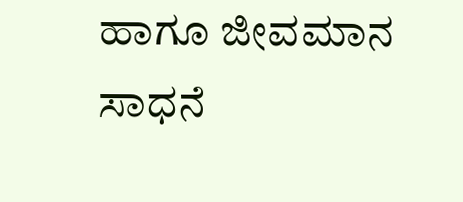ಹಾಗೂ ಜೀವಮಾನ ಸಾಧನೆ